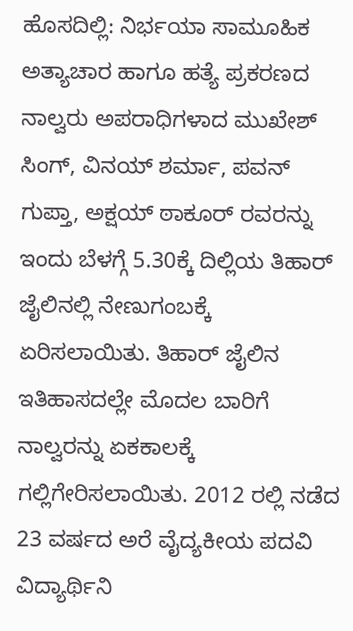ಹೊಸದಿಲ್ಲಿ: ನಿರ್ಭಯಾ ಸಾಮೂಹಿಕ ಅತ್ಯಾಚಾರ ಹಾಗೂ ಹತ್ಯೆ ಪ್ರಕರಣದ ನಾಲ್ವರು ಅಪರಾಧಿಗಳಾದ ಮುಖೇಶ್ ಸಿಂಗ್, ವಿನಯ್ ಶರ್ಮಾ, ಪವನ್ ಗುಪ್ತಾ, ಅಕ್ಷಯ್ ಠಾಕೂರ್ ರವರನ್ನು ಇಂದು ಬೆಳಗ್ಗೆ 5.30ಕ್ಕೆ ದಿಲ್ಲಿಯ ತಿಹಾರ್ ಜೈಲಿನಲ್ಲಿ ನೇಣುಗಂಬಕ್ಕೆ ಏರಿಸಲಾಯಿತು. ತಿಹಾರ್ ಜೈಲಿನ ಇತಿಹಾಸದಲ್ಲೇ ಮೊದಲ ಬಾರಿಗೆ ನಾಲ್ವರನ್ನು ಏಕಕಾಲಕ್ಕೆ ಗಲ್ಲಿಗೇರಿಸಲಾಯಿತು. 2012 ರಲ್ಲಿ ನಡೆದ 23 ವರ್ಷದ ಅರೆ ವೈದ್ಯಕೀಯ ಪದವಿ ವಿದ್ಯಾರ್ಥಿನಿ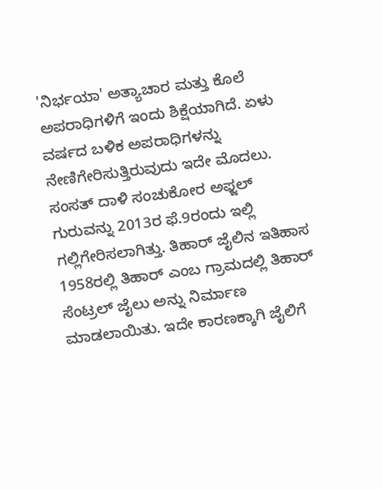'ನಿರ್ಭಯಾ' ಅತ್ಯಾಚಾರ ಮತ್ತು ಕೊಲೆ ಅಪರಾಧಿಗಳಿಗೆ ಇಂದು ಶಿಕ್ಷೆಯಾಗಿದೆ. ಏಳು ವರ್ಷದ ಬಳಿಕ ಅಪರಾಧಿಗಳನ್ನು ನೇಣಿಗೇರಿಸುತ್ತಿರುವುದು ಇದೇ ಮೊದಲು. ಸಂಸತ್ ದಾಳಿ ಸಂಚುಕೋರ ಅಫ್ಜಲ್ ಗುರುವನ್ನು 2013ರ ಫೆ.9ರಂದು ಇಲ್ಲಿ ಗಲ್ಲಿಗೇರಿಸಲಾಗಿತ್ತು. ತಿಹಾರ್ ಜೈಲಿನ ಇತಿಹಾಸ 1958ರಲ್ಲಿ ತಿಹಾರ್ ಎಂಬ ಗ್ರಾಮದಲ್ಲಿ ತಿಹಾರ್ ಸೆಂಟ್ರಲ್ ಜೈಲು ಅನ್ನು ನಿರ್ಮಾಣ ಮಾಡಲಾಯಿತು. ಇದೇ ಕಾರಣಕ್ಕಾಗಿ ಜೈಲಿಗೆ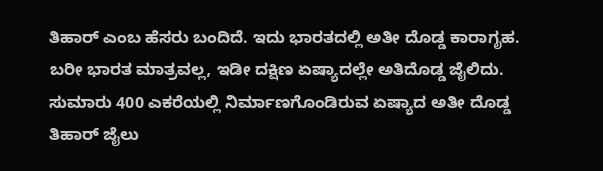ತಿಹಾರ್ ಎಂಬ ಹೆಸರು ಬಂದಿದೆ. ಇದು ಭಾರತದಲ್ಲಿ ಅತೀ ದೊಡ್ಡ ಕಾರಾಗೃಹ. ಬರೀ ಭಾರತ ಮಾತ್ರವಲ್ಲ, ಇಡೀ ದಕ್ಷಿಣ ಏಷ್ಯಾದಲ್ಲೇ ಅತಿದೊಡ್ಡ ಜೈಲಿದು. ಸುಮಾರು 400 ಎಕರೆಯಲ್ಲಿ ನಿರ್ಮಾಣಗೊಂಡಿರುವ ಏಷ್ಯಾದ ಅತೀ ದೊಡ್ಡ ತಿಹಾರ್ ಜೈಲು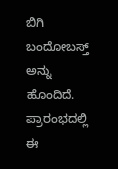ಬಿಗಿ ಬಂದೋಬಸ್ತ್ ಅನ್ನು ಹೊಂದಿದೆ. ಪ್ರಾರಂಭದಲ್ಲಿ ಈ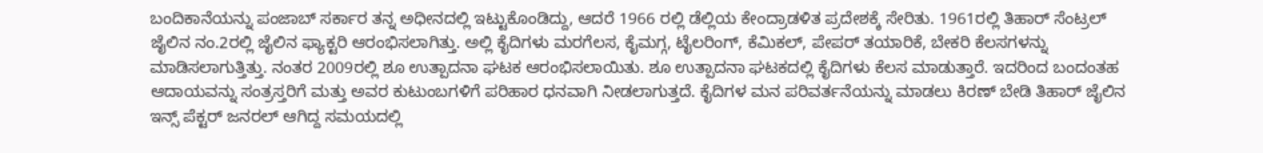ಬಂದಿಕಾನೆಯನ್ನು ಪಂಜಾಬ್ ಸರ್ಕಾರ ತನ್ನ ಅಧೀನದಲ್ಲಿ ಇಟ್ಟುಕೊಂಡಿದ್ದು, ಆದರೆ 1966 ರಲ್ಲಿ ಡೆಲ್ಲಿಯ ಕೇಂದ್ರಾಡಳಿತ ಪ್ರದೇಶಕ್ಕೆ ಸೇರಿತು. 1961ರಲ್ಲಿ ತಿಹಾರ್ ಸೆಂಟ್ರಲ್ ಜೈಲಿನ ನಂ.2ರಲ್ಲಿ ಜೈಲಿನ ಫ್ಯಾಕ್ಟರಿ ಆರಂಭಿಸಲಾಗಿತ್ತು. ಅಲ್ಲಿ ಕೈದಿಗಳು ಮರಗೆಲಸ, ಕೈಮಗ್ಗ, ಟೈಲರಿಂಗ್, ಕೆಮಿಕಲ್, ಪೇಪರ್ ತಯಾರಿಕೆ, ಬೇಕರಿ ಕೆಲಸಗಳನ್ನು ಮಾಡಿಸಲಾಗುತ್ತಿತ್ತು. ನಂತರ 2009ರಲ್ಲಿ ಶೂ ಉತ್ಪಾದನಾ ಘಟಕ ಆರಂಭಿಸಲಾಯಿತು. ಶೂ ಉತ್ಪಾದನಾ ಘಟಕದಲ್ಲಿ ಕೈದಿಗಳು ಕೆಲಸ ಮಾಡುತ್ತಾರೆ. ಇದರಿಂದ ಬಂದಂತಹ ಆದಾಯವನ್ನು ಸಂತ್ರಸ್ತರಿಗೆ ಮತ್ತು ಅವರ ಕುಟುಂಬಗಳಿಗೆ ಪರಿಹಾರ ಧನವಾಗಿ ನೀಡಲಾಗುತ್ತದೆ. ಕೈದಿಗಳ ಮನ ಪರಿವರ್ತನೆಯನ್ನು ಮಾಡಲು ಕಿರಣ್ ಬೇಡಿ ತಿಹಾರ್ ಜೈಲಿನ ಇನ್ಸ್ ಪೆಕ್ಟರ್ ಜನರಲ್ ಆಗಿದ್ದ ಸಮಯದಲ್ಲಿ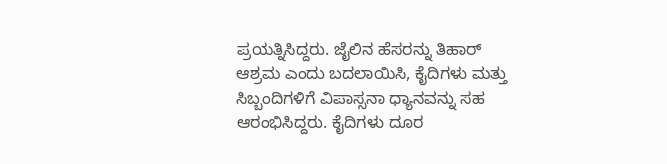ಪ್ರಯತ್ನಿಸಿದ್ದರು. ಜೈಲಿನ ಹೆಸರನ್ನು ತಿಹಾರ್ ಆಶ್ರಮ ಎಂದು ಬದಲಾಯಿಸಿ, ಕೈದಿಗಳು ಮತ್ತು ಸಿಬ್ಬಂದಿಗಳಿಗೆ ವಿಪಾಸ್ಸನಾ ಧ್ಯಾನವನ್ನು ಸಹ ಆರಂಭಿಸಿದ್ದರು. ಕೈದಿಗಳು ದೂರ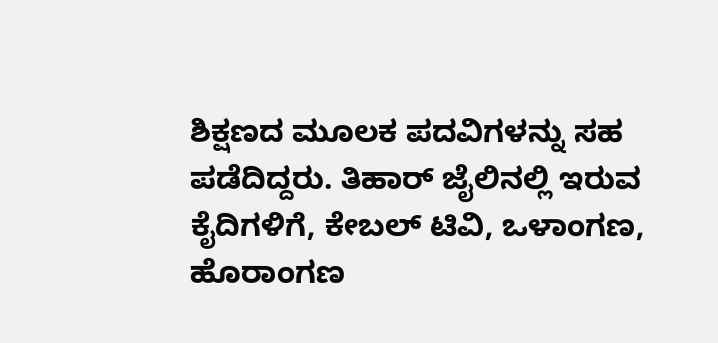ಶಿಕ್ಷಣದ ಮೂಲಕ ಪದವಿಗಳನ್ನು ಸಹ ಪಡೆದಿದ್ದರು. ತಿಹಾರ್ ಜೈಲಿನಲ್ಲಿ ಇರುವ ಕೈದಿಗಳಿಗೆ, ಕೇಬಲ್ ಟಿವಿ, ಒಳಾಂಗಣ, ಹೊರಾಂಗಣ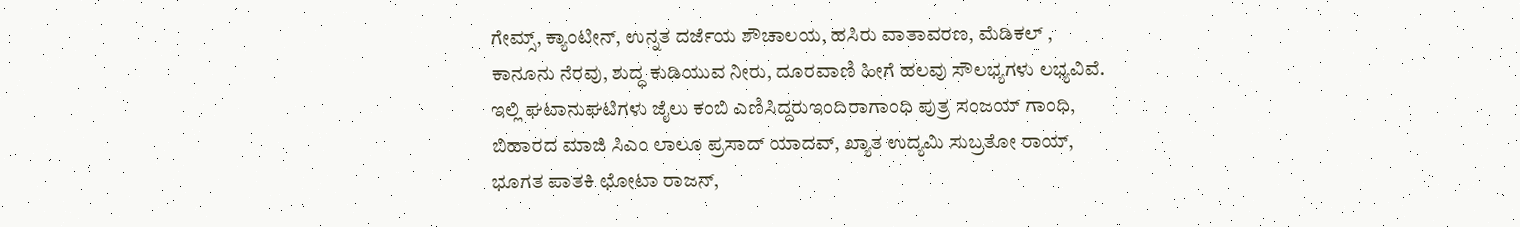ಗೇಮ್ಸ್, ಕ್ಯಾಂಟೀನ್, ಉನ್ನತ ದರ್ಜೆಯ ಶೌಚಾಲಯ, ಹಸಿರು ವಾತಾವರಣ, ಮೆಡಿಕಲ್ , ಕಾನೂನು ನೆರವು, ಶುದ್ಧ ಕುಡಿಯುವ ನೀರು, ದೂರವಾಣಿ ಹೀಗೆ ಹಲವು ಸೌಲಭ್ಯಗಳು ಲಭ್ಯವಿವೆ. ಇಲ್ಲಿ ಘಟಾನುಘಟಿಗಳು ಜೈಲು ಕಂಬಿ ಎಣಿಸಿದ್ದರುಇಂದಿರಾಗಾಂಧಿ ಪುತ್ರ ಸಂಜಯ್ ಗಾಂಧಿ, ಬಿಹಾರದ ಮಾಜಿ ಸಿಎಂ ಲಾಲೂ ಪ್ರಸಾದ್ ಯಾದವ್, ಖ್ಯಾತ ಉದ್ಯಮಿ ಸುಬ್ರತೋ ರಾಯ್, ಭೂಗತ ಪಾತಕಿ ಛೋಟಾ ರಾಜನ್,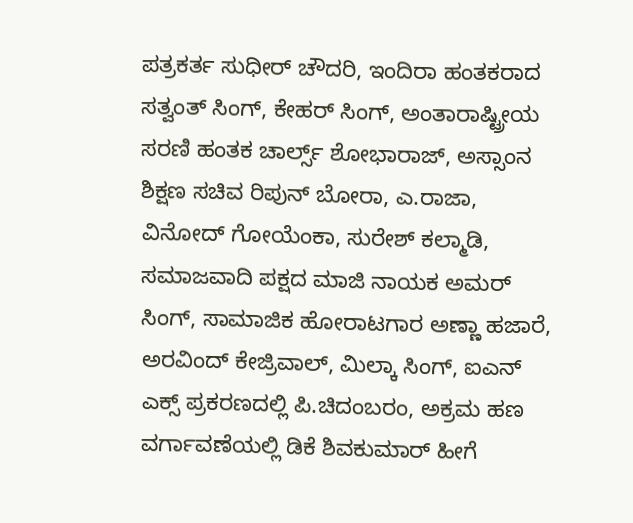ಪತ್ರಕರ್ತ ಸುಧೀರ್ ಚೌದರಿ, ಇಂದಿರಾ ಹಂತಕರಾದ ಸತ್ವಂತ್ ಸಿಂಗ್, ಕೇಹರ್ ಸಿಂಗ್, ಅಂತಾರಾಷ್ಟ್ರೀಯ ಸರಣಿ ಹಂತಕ ಚಾರ್ಲ್ಸ್ ಶೋಭಾರಾಜ್, ಅಸ್ಸಾಂನ ಶಿಕ್ಷಣ ಸಚಿವ ರಿಪುನ್ ಬೋರಾ, ಎ.ರಾಜಾ, ವಿನೋದ್ ಗೋಯೆಂಕಾ, ಸುರೇಶ್ ಕಲ್ಮಾಡಿ, ಸಮಾಜವಾದಿ ಪಕ್ಷದ ಮಾಜಿ ನಾಯಕ ಅಮರ್ ಸಿಂಗ್, ಸಾಮಾಜಿಕ ಹೋರಾಟಗಾರ ಅಣ್ಣಾ ಹಜಾರೆ, ಅರವಿಂದ್ ಕೇಜ್ರಿವಾಲ್, ಮಿಲ್ಕಾ ಸಿಂಗ್, ಐಎನ್ ಎಕ್ಸ್ ಪ್ರಕರಣದಲ್ಲಿ ಪಿ.ಚಿದಂಬರಂ, ಅಕ್ರಮ ಹಣ ವರ್ಗಾವಣೆಯಲ್ಲಿ ಡಿಕೆ ಶಿವಕುಮಾರ್ ಹೀಗೆ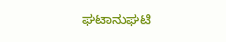ಘಟಾನುಘಟಿ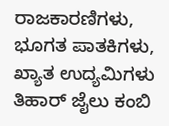ರಾಜಕಾರಣಿಗಳು, ಭೂಗತ ಪಾತಕಿಗಳು, ಖ್ಯಾತ ಉದ್ಯಮಿಗಳು ತಿಹಾರ್ ಜೈಲು ಕಂಬಿ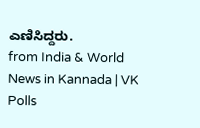ಎಣಿಸಿದ್ದರು.
from India & World News in Kannada | VK Polls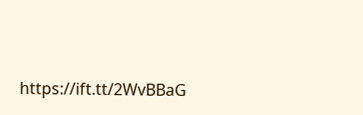https://ift.tt/2WvBBaG